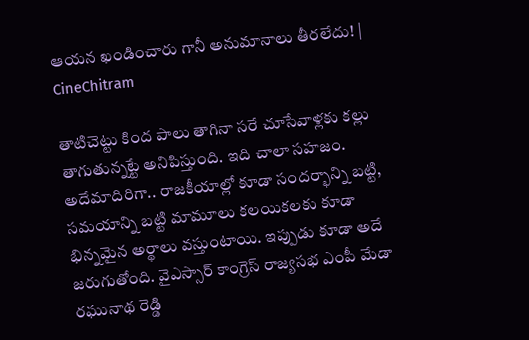ఆయన ఖండించారు గానీ అనుమానాలు తీరలేదు! | CineChitram

తాటిచెట్టు కింద పాలు తాగినా సరే చూసేవాళ్లకు కల్లు తాగుతున్నట్టే అనిపిస్తుంది. ఇది చాలా సహజం. అదేమాదిరిగా.. రాజకీయాల్లో కూడా సందర్భాన్ని బట్టి, సమయాన్ని బట్టి మామూలు కలయికలకు కూడా భిన్నమైన అర్థాలు వస్తుంటాయి. ఇప్పుడు కూడా అదే జరుగుతోంది. వైఎస్సార్ కాంగ్రెస్ రాజ్యసభ ఎంపీ మేడా రఘునాథ రెడ్డి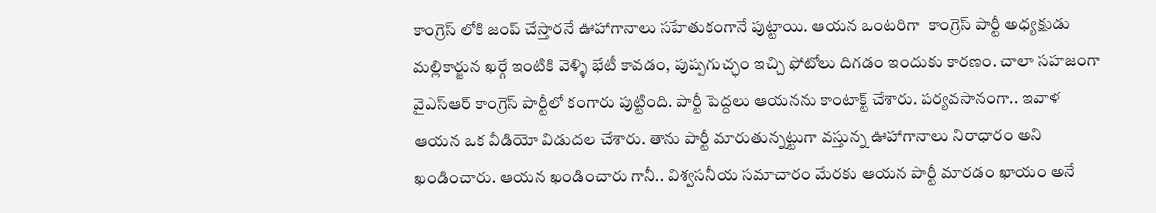కాంగ్రెస్ లోకి జంప్ చేస్తారనే ఊహాగానాలు సహేతుకంగానే పుట్టాయి. ఆయన ఒంటరిగా  కాంగ్రెస్ పార్టీ అధ్యక్షుడు  మల్లికార్జున ఖర్గే ఇంటికి వెళ్ళి భేటీ కావడం, పుష్పగుచ్ఛం ఇచ్చి ఫోటోలు దిగడం ఇందుకు కారణం. చాలా సహజంగా వైఎస్ఆర్ కాంగ్రెస్ పార్టీలో కంగారు పుట్టింది. పార్టీ పెద్దలు ఆయనను కాంటాక్ట్ చేశారు. పర్యవసానంగా.. ఇవాళ ఆయన ఒక వీడియో విడుదల చేశారు. తాను పార్టీ మారుతున్నట్టుగా వస్తున్న ఊహాగానాలు నిరాధారం అని ఖండించారు. ఆయన ఖండించారు గానీ.. విశ్వసనీయ సమాచారం మేరకు ఆయన పార్టీ మారడం ఖాయం అనే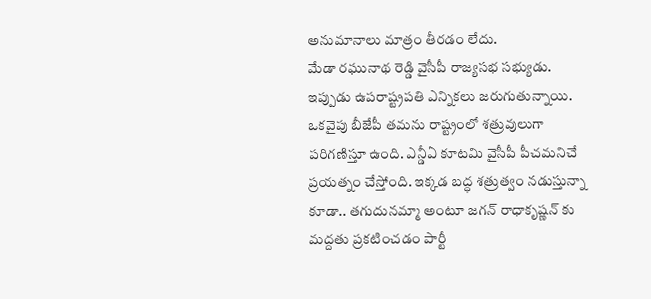అనుమానాలు మాత్రం తీరడం లేదు.
మేడా రఘునాథ రెడ్డి వైసీపీ రాజ్యసభ సభ్యుడు. ఇప్పుడు ఉపరాష్ట్రపతి ఎన్నికలు జరుగుతున్నాయి. ఒకవైపు బీజేపీ తమను రాష్ట్రంలో శత్రువులుగా పరిగణిస్తూ ఉంది. ఎన్డీఏ కూటమి వైసీపీ పీచమనిచే ప్రయత్నం చేస్తోంది. ఇక్కడ బద్ధ శత్రుత్వం నడుస్తున్నా కూడా.. తగుదునమ్మా అంటూ జగన్ రాధాకృష్ణన్ కు మద్దతు ప్రకటించడం పార్టీ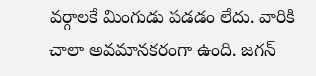వర్గాలకే మింగుడు పడడం లేదు. వారికి చాలా అవమానకరంగా ఉంది. జగన్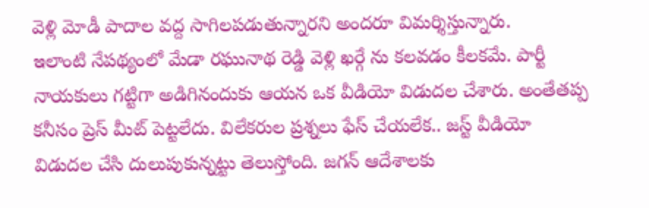వెళ్లి మోడీ పాదాల వద్ద సాగిలపడుతున్నారని అందరూ విమర్శిస్తున్నారు.
ఇలాంటి నేపథ్యంలో మేడా రఘునాథ రెడ్డి వెళ్లి ఖర్గే ను కలవడం కీలకమే. పార్టీ నాయకులు గట్టిగా అడిగినందుకు ఆయన ఒక వీడియో విడుదల చేశారు. అంతేతప్ప కనీసం ప్రెస్ మీట్ పెట్టలేదు. విలేకరుల ప్రశ్నలు ఫేస్ చేయలేక.. జస్ట్ వీడియో విడుదల చేసి దులుపుకున్నట్టు తెలుస్తోంది. జగన్ ఆదేశాలకు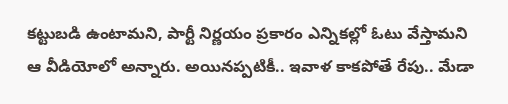కట్టుబడి ఉంటామని, పార్టీ నిర్ణయం ప్రకారం ఎన్నికల్లో ఓటు వేస్తామని ఆ వీడియోలో అన్నారు. అయినప్పటికీ.. ఇవాళ కాకపోతే రేపు.. మేడా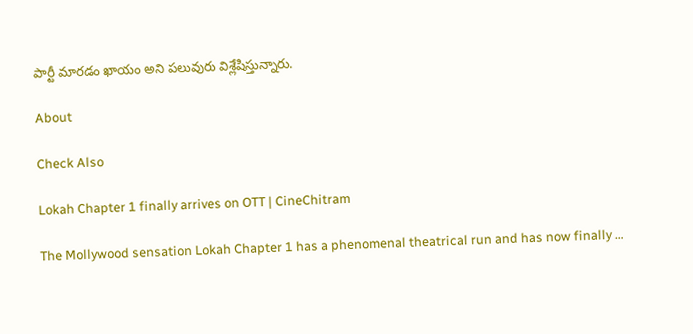పార్టీ మారడం ఖాయం అని పలువురు విశ్లేషిస్తున్నారు.

About

Check Also

Lokah Chapter 1 finally arrives on OTT | CineChitram

The Mollywood sensation Lokah Chapter 1 has a phenomenal theatrical run and has now finally …